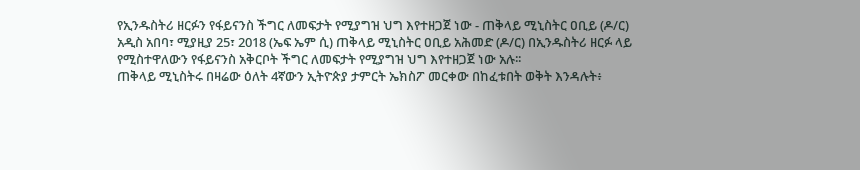የኢንዱስትሪ ዘርፉን የፋይናንስ ችግር ለመፍታት የሚያግዝ ህግ እየተዘጋጀ ነው - ጠቅላይ ሚኒስትር ዐቢይ (ዶ/ር)
አዲስ አበባ፣ ሚያዚያ 25፣ 2018 (ኤፍ ኤም ሲ) ጠቅላይ ሚኒስትር ዐቢይ አሕመድ (ዶ/ር) በኢንዱስትሪ ዘርፉ ላይ የሚስተዋለውን የፋይናንስ አቅርቦት ችግር ለመፍታት የሚያግዝ ህግ እየተዘጋጀ ነው አሉ፡፡
ጠቅላይ ሚኒስትሩ በዛሬው ዕለት 4ኛውን ኢትዮጵያ ታምርት ኤክስፖ መርቀው በከፈቱበት ወቅት እንዳሉት፥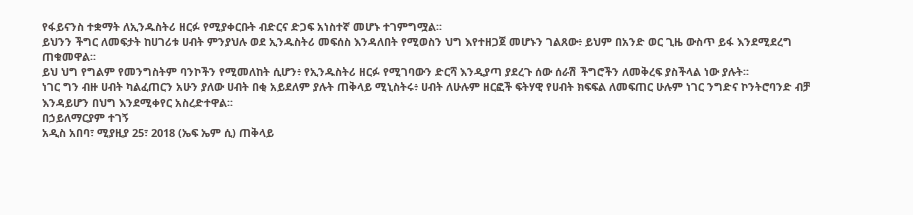የፋይናንስ ተቋማት ለኢንዱስትሪ ዘርፉ የሚያቀርቡት ብድርና ድጋፍ አነስተኛ መሆኑ ተገምግሟል፡፡
ይህንን ችግር ለመፍታት ከሀገሪቱ ሀብት ምንያህሉ ወደ ኢንዱስትሪ መፍሰስ እንዳለበት የሚወስን ህግ እየተዘጋጀ መሆኑን ገልጸው፥ ይህም በአንድ ወር ጊዜ ውስጥ ይፋ እንደሚደረግ ጠቁመዋል፡፡
ይህ ህግ የግልም የመንግስትም ባንኮችን የሚመለከት ሲሆን፥ የኢንዱስትሪ ዘርፉ የሚገባውን ድርሻ እንዲያጣ ያደረጉ ሰው ሰራሽ ችግሮችን ለመቅረፍ ያስችላል ነው ያሉት፡፡
ነገር ግን ብዙ ሀብት ካልፈጠርን አሁን ያለው ሀብት በቂ አይደለም ያሉት ጠቅላይ ሚኒስትሩ፥ ሀብት ለሁሉም ዘርፎች ፍትሃዊ የሀብት ክፍፍል ለመፍጠር ሁሉም ነገር ንግድና ኮንትሮባንድ ብቻ እንዳይሆን በህግ እንደሚቀየር አስረድተዋል፡፡
በኃይለማርያም ተገኝ
አዲስ አበባ፣ ሚያዚያ 25፣ 2018 (ኤፍ ኤም ሲ) ጠቅላይ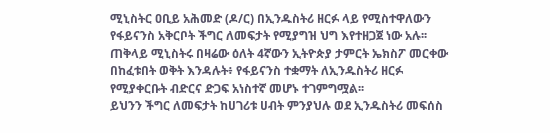ሚኒስትር ዐቢይ አሕመድ (ዶ/ር) በኢንዱስትሪ ዘርፉ ላይ የሚስተዋለውን የፋይናንስ አቅርቦት ችግር ለመፍታት የሚያግዝ ህግ እየተዘጋጀ ነው አሉ፡፡
ጠቅላይ ሚኒስትሩ በዛሬው ዕለት 4ኛውን ኢትዮጵያ ታምርት ኤክስፖ መርቀው በከፈቱበት ወቅት እንዳሉት፥ የፋይናንስ ተቋማት ለኢንዱስትሪ ዘርፉ የሚያቀርቡት ብድርና ድጋፍ አነስተኛ መሆኑ ተገምግሟል፡፡
ይህንን ችግር ለመፍታት ከሀገሪቱ ሀብት ምንያህሉ ወደ ኢንዱስትሪ መፍሰስ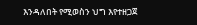እንዳለበት የሚወስን ህግ እየተዘጋጀ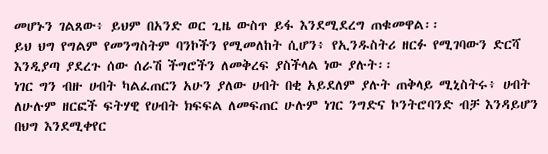መሆኑን ገልጸው፥ ይህም በአንድ ወር ጊዜ ውስጥ ይፋ እንደሚደረግ ጠቁመዋል፡፡
ይህ ህግ የግልም የመንግስትም ባንኮችን የሚመለከት ሲሆን፥ የኢንዱስትሪ ዘርፉ የሚገባውን ድርሻ እንዲያጣ ያደረጉ ሰው ሰራሽ ችግሮችን ለመቅረፍ ያስችላል ነው ያሉት፡፡
ነገር ግን ብዙ ሀብት ካልፈጠርን አሁን ያለው ሀብት በቂ አይደለም ያሉት ጠቅላይ ሚኒስትሩ፥ ሀብት ለሁሉም ዘርፎች ፍትሃዊ የሀብት ክፍፍል ለመፍጠር ሁሉም ነገር ንግድና ኮንትሮባንድ ብቻ እንዳይሆን በህግ እንደሚቀየር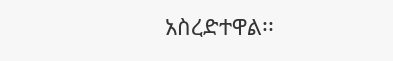አስረድተዋል፡፡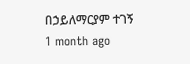በኃይለማርያም ተገኝ
1 month ago